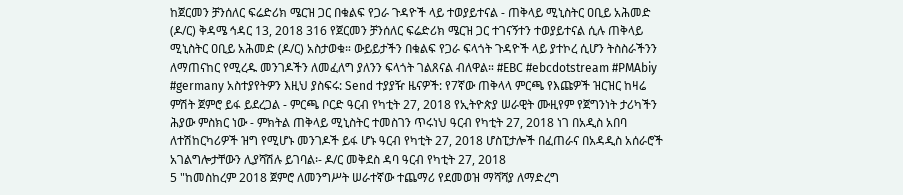ከጀርመን ቻንሰለር ፍሬድሪክ ሜርዝ ጋር በቁልፍ የጋራ ጉዳዮች ላይ ተወያይተናል - ጠቅላይ ሚኒስትር ዐቢይ አሕመድ (ዶ/ር) ቅዳሜ ኅዳር 13, 2018 316 የጀርመን ቻንሰለር ፍሬድሪክ ሜርዝ ጋር ተገናኝተን ተወያይተናል ሲሉ ጠቅላይ ሚኒስትር ዐቢይ አሕመድ (ዶ/ር) አስታወቁ። ውይይታችን በቁልፍ የጋራ ፍላጎት ጉዳዮች ላይ ያተኮረ ሲሆን ትስስራችንን ለማጠናከር የሚረዱ መንገዶችን ለመፈለግ ያለንን ፍላጎት ገልጸናል ብለዋል። #EBC #ebcdotstream #PMAbiy #germany አስተያየትዎን እዚህ ያስፍሩ: Send ተያያዥ ዜናዎች: የ7ኛው ጠቅላላ ምርጫ የእጩዎች ዝርዝር ከዛሬ ምሽት ጀምሮ ይፋ ይደረጋል - ምርጫ ቦርድ ዓርብ የካቲት 27, 2018 የኢትዮጵያ ሠራዊት ሙዚየም የጀግንነት ታሪካችን ሕያው ምስክር ነው - ምክትል ጠቅላይ ሚኒስትር ተመስገን ጥሩነህ ዓርብ የካቲት 27, 2018 ነገ በአዲስ አበባ ለተሽከርካሪዎች ዝግ የሚሆኑ መንገዶች ይፋ ሆኑ ዓርብ የካቲት 27, 2018 ሆስፒታሎች በፈጠራና በአዳዲስ አሰራሮች አገልግሎታቸውን ሊያሻሽሉ ይገባል፡- ዶ/ር መቅደስ ዳባ ዓርብ የካቲት 27, 2018
5 "ከመስከረም 2018 ጀምሮ ለመንግሥት ሠራተኛው ተጨማሪ የደመወዝ ማሻሻያ ለማድረግ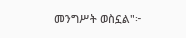መንግሥት ወስኗል"፦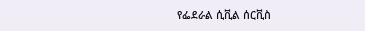የፌደራል ሲቪል ሰርቪስ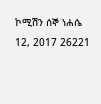ኮሚሽን ሰኞ ነሐሴ 12, 2017 26221